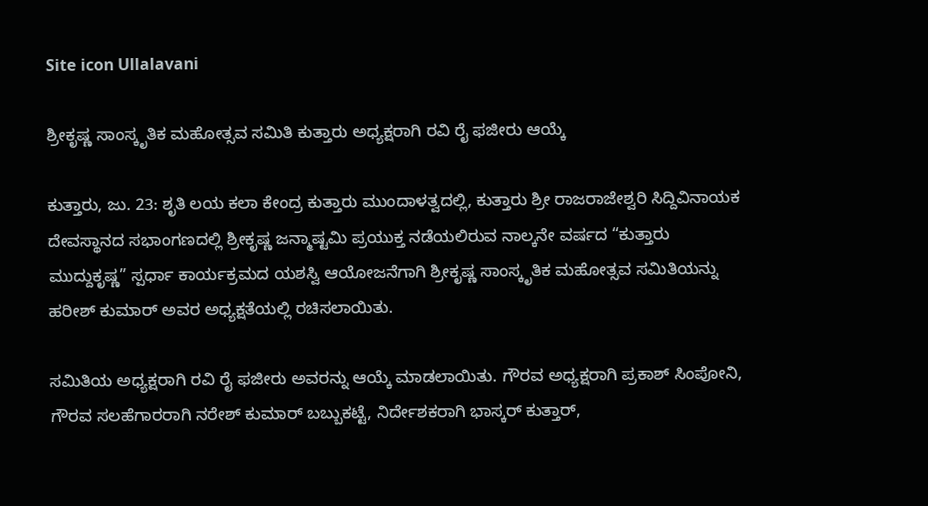Site icon Ullalavani

ಶ್ರೀಕೃಷ್ಣ ಸಾಂಸ್ಕೃತಿಕ ಮಹೋತ್ಸವ ಸಮಿತಿ ಕುತ್ತಾರು ಅಧ್ಯಕ್ಷರಾಗಿ ರವಿ ರೈ ಫಜೀರು ಆಯ್ಕೆ

ಕುತ್ತಾರು, ಜು. 23: ಶೃತಿ ಲಯ ಕಲಾ ಕೇಂದ್ರ ಕುತ್ತಾರು ಮುಂದಾಳತ್ವದಲ್ಲಿ, ಕುತ್ತಾರು ಶ್ರೀ ರಾಜರಾಜೇಶ್ವರಿ ಸಿದ್ದಿವಿನಾಯಕ ದೇವಸ್ಥಾನದ ಸಭಾಂಗಣದಲ್ಲಿ ಶ್ರೀಕೃಷ್ಣ ಜನ್ಮಾಷ್ಟಮಿ ಪ್ರಯುಕ್ತ ನಡೆಯಲಿರುವ ನಾಲ್ಕನೇ ವರ್ಷದ “ಕುತ್ತಾರು ಮುದ್ದುಕೃಷ್ಣ” ಸ್ಪರ್ಧಾ ಕಾರ್ಯಕ್ರಮದ ಯಶಸ್ವಿ ಆಯೋಜನೆಗಾಗಿ ಶ್ರೀಕೃಷ್ಣ ಸಾಂಸ್ಕೃತಿಕ ಮಹೋತ್ಸವ ಸಮಿತಿಯನ್ನು ಹರೀಶ್ ಕುಮಾರ್ ಅವರ ಅಧ್ಯಕ್ಷತೆಯಲ್ಲಿ ರಚಿಸಲಾಯಿತು.

ಸಮಿತಿಯ ಅಧ್ಯಕ್ಷರಾಗಿ ರವಿ ರೈ ಫಜೀರು ಅವರನ್ನು ಆಯ್ಕೆ ಮಾಡಲಾಯಿತು. ಗೌರವ ಅಧ್ಯಕ್ಷರಾಗಿ ಪ್ರಕಾಶ್ ಸಿಂಪೋನಿ, ಗೌರವ ಸಲಹೆಗಾರರಾಗಿ ನರೇಶ್ ಕುಮಾರ್ ಬಬ್ಬುಕಟ್ಟೆ, ನಿರ್ದೇಶಕರಾಗಿ ಭಾಸ್ಕರ್ ಕುತ್ತಾರ್,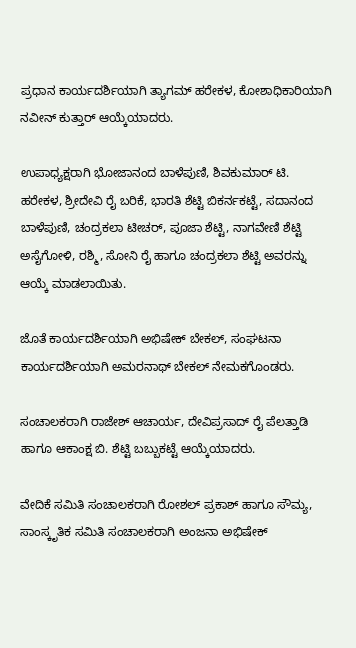ಪ್ರಧಾನ ಕಾರ್ಯದರ್ಶಿಯಾಗಿ ತ್ಯಾಗಮ್ ಹರೇಕಳ, ಕೋಶಾಧಿಕಾರಿಯಾಗಿ ನವೀನ್ ಕುತ್ತಾರ್ ಆಯ್ಕೆಯಾದರು.

ಉಪಾಧ್ಯಕ್ಷರಾಗಿ ಭೋಜಾನಂದ ಬಾಳೆಪುಣಿ, ಶಿವಕುಮಾರ್ ಟಿ. ಹರೇಕಳ, ಶ್ರೀದೇವಿ ರೈ ಬರಿಕೆ, ಭಾರತಿ ಶೆಟ್ಟಿ ಬಿಕರ್ನಕಟ್ಟೆ, ಸದಾನಂದ ಬಾಳೆಪುಣಿ, ಚಂದ್ರಕಲಾ ಟೀಚರ್, ಪೂಜಾ ಶೆಟ್ಟಿ, ನಾಗವೇಣಿ ಶೆಟ್ಟಿ ಅಸೈಗೋಳಿ, ರಶ್ಮಿ, ಸೋನಿ ರೈ ಹಾಗೂ ಚಂದ್ರಕಲಾ ಶೆಟ್ಟಿ ಅವರನ್ನು ಆಯ್ಕೆ ಮಾಡಲಾಯಿತು.

ಜೊತೆ ಕಾರ್ಯದರ್ಶಿಯಾಗಿ ಅಭಿಷೇಕ್ ಬೇಕಲ್, ಸಂಘಟನಾ ಕಾರ್ಯದರ್ಶಿಯಾಗಿ ಅಮರನಾಥ್ ಬೇಕಲ್ ನೇಮಕಗೊಂಡರು.

ಸಂಚಾಲಕರಾಗಿ ರಾಜೇಶ್ ಆಚಾರ್ಯ, ದೇವಿಪ್ರಸಾದ್ ರೈ ಪೆಲತ್ತಾಡಿ ಹಾಗೂ ಆಕಾಂಕ್ಷ ಬಿ. ಶೆಟ್ಟಿ ಬಬ್ಬುಕಟ್ಟೆ ಆಯ್ಕೆಯಾದರು.

ವೇದಿಕೆ ಸಮಿತಿ ಸಂಚಾಲಕರಾಗಿ ರೋಶಲ್ ಪ್ರಕಾಶ್ ಹಾಗೂ ಸೌಮ್ಯ, ಸಾಂಸ್ಕೃತಿಕ ಸಮಿತಿ ಸಂಚಾಲಕರಾಗಿ ಅಂಜನಾ ಅಭಿಷೇಕ್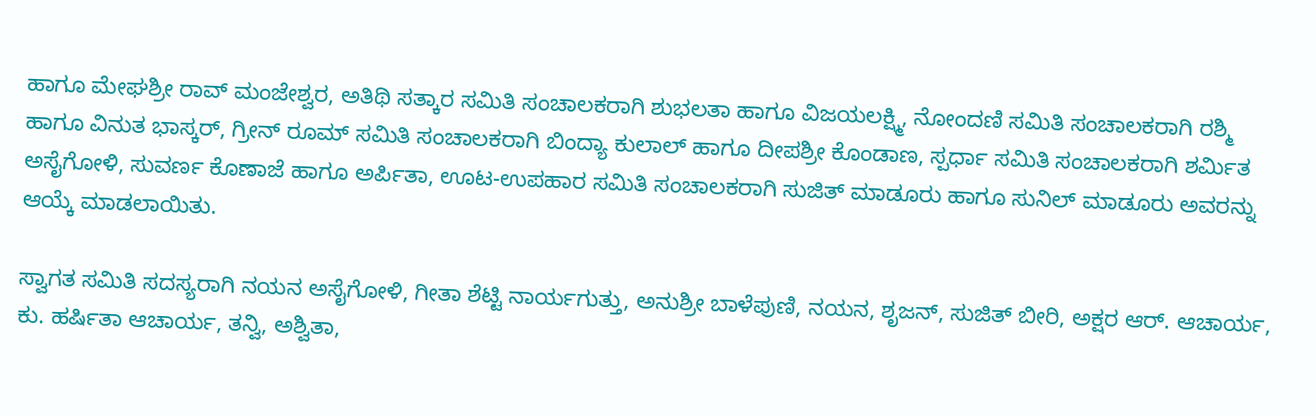ಹಾಗೂ ಮೇಘಶ್ರೀ ರಾವ್ ಮಂಜೇಶ್ವರ, ಅತಿಥಿ ಸತ್ಕಾರ ಸಮಿತಿ ಸಂಚಾಲಕರಾಗಿ ಶುಭಲತಾ ಹಾಗೂ ವಿಜಯಲಕ್ಷ್ಮಿ, ನೋಂದಣಿ ಸಮಿತಿ ಸಂಚಾಲಕರಾಗಿ ರಶ್ಮಿ ಹಾಗೂ ವಿನುತ ಭಾಸ್ಕರ್, ಗ್ರೀನ್ ರೂಮ್ ಸಮಿತಿ ಸಂಚಾಲಕರಾಗಿ ಬಿಂದ್ಯಾ ಕುಲಾಲ್ ಹಾಗೂ ದೀಪಶ್ರೀ ಕೊಂಡಾಣ, ಸ್ಪರ್ಧಾ ಸಮಿತಿ ಸಂಚಾಲಕರಾಗಿ ಶರ್ಮಿತ ಅಸೈಗೋಳಿ, ಸುವರ್ಣ ಕೊಣಾಜೆ ಹಾಗೂ ಅರ್ಪಿತಾ, ಊಟ-ಉಪಹಾರ ಸಮಿತಿ ಸಂಚಾಲಕರಾಗಿ ಸುಜಿತ್ ಮಾಡೂರು ಹಾಗೂ ಸುನಿಲ್ ಮಾಡೂರು ಅವರನ್ನು ಆಯ್ಕೆ ಮಾಡಲಾಯಿತು.

ಸ್ವಾಗತ ಸಮಿತಿ ಸದಸ್ಯರಾಗಿ ನಯನ ಅಸೈಗೋಳಿ, ಗೀತಾ ಶೆಟ್ಟಿ ನಾರ್ಯಗುತ್ತು, ಅನುಶ್ರೀ ಬಾಳೆಪುಣಿ, ನಯನ, ಶೃಜನ್, ಸುಜಿತ್ ಬೀರಿ, ಅಕ್ಷರ ಆರ್. ಆಚಾರ್ಯ, ಕು. ಹರ್ಷಿತಾ ಆಚಾರ್ಯ, ತನ್ವಿ, ಅಶ್ವಿತಾ,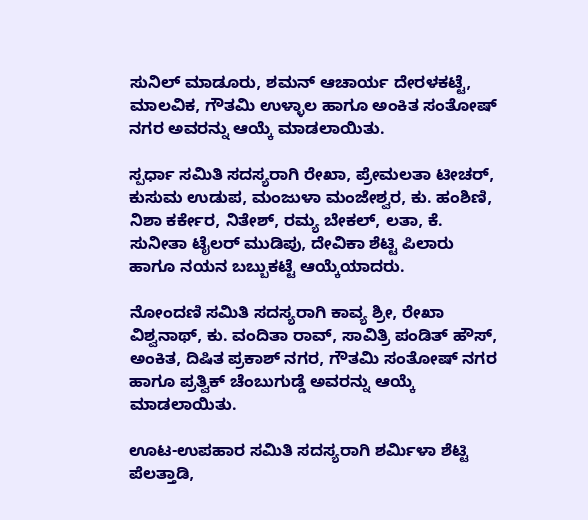ಸುನಿಲ್ ಮಾಡೂರು, ಶಮನ್ ಆಚಾರ್ಯ ದೇರಳಕಟ್ಟೆ, ಮಾಲವಿಕ, ಗೌತಮಿ ಉಳ್ಳಾಲ ಹಾಗೂ ಅಂಕಿತ ಸಂತೋಷ್ ನಗರ ಅವರನ್ನು ಆಯ್ಕೆ ಮಾಡಲಾಯಿತು.

ಸ್ಪರ್ಧಾ ಸಮಿತಿ ಸದಸ್ಯರಾಗಿ ರೇಖಾ, ಪ್ರೇಮಲತಾ ಟೀಚರ್, ಕುಸುಮ ಉಡುಪ, ಮಂಜುಳಾ ಮಂಜೇಶ್ವರ, ಕು. ಹಂಶಿಣಿ, ನಿಶಾ ಕರ್ಕೇರ, ನಿತೇಶ್, ರಮ್ಯ ಬೇಕಲ್, ಲತಾ, ಕೆ. ಸುನೀತಾ ಟೈಲರ್ ಮುಡಿಪು, ದೇವಿಕಾ ಶೆಟ್ಟಿ ಪಿಲಾರು ಹಾಗೂ ನಯನ ಬಬ್ಬುಕಟ್ಟೆ ಆಯ್ಕೆಯಾದರು.

ನೋಂದಣಿ ಸಮಿತಿ ಸದಸ್ಯರಾಗಿ ಕಾವ್ಯ ಶ್ರೀ, ರೇಖಾ ವಿಶ್ವನಾಥ್, ಕು. ವಂದಿತಾ ರಾವ್, ಸಾವಿತ್ರಿ ಪಂಡಿತ್ ಹೌಸ್, ಅಂಕಿತ, ದಿಷಿತ ಪ್ರಕಾಶ್ ನಗರ, ಗೌತಮಿ ಸಂತೋಷ್ ನಗರ ಹಾಗೂ ಪ್ರತ್ವಿಕ್ ಚೆಂಬುಗುಡ್ಡೆ ಅವರನ್ನು ಆಯ್ಕೆ ಮಾಡಲಾಯಿತು.

ಊಟ-ಉಪಹಾರ ಸಮಿತಿ ಸದಸ್ಯರಾಗಿ ಶರ್ಮಿಳಾ ಶೆಟ್ಟಿ ಪೆಲತ್ತಾಡಿ,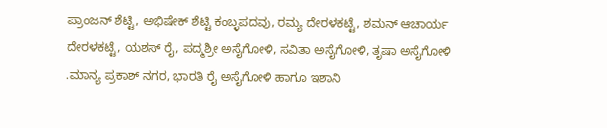ಪ್ರಾಂಜನ್ ಶೆಟ್ಟಿ, ಅಭಿಷೇಕ್ ಶೆಟ್ಟಿ ಕಂಬ್ಳಪದವು, ರಮ್ಯ ದೇರಳಕಟ್ಟೆ, ಶಮನ್ ಆಚಾರ್ಯ ದೇರಳಕಟ್ಟೆ, ಯಶಸ್ ರೈ, ಪದ್ಮಶ್ರೀ ಅಸೈಗೋಳಿ, ಸವಿತಾ ಅಸೈಗೋಳಿ, ತೃಷಾ ಅಸೈಗೋಳಿ .ಮಾನ್ಯ ಪ್ರಕಾಶ್ ನಗರ, ಭಾರತಿ ರೈ ಅಸೈಗೋಳಿ ಹಾಗೂ ಇಶಾನಿ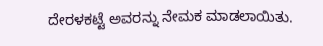ದೇರಳಕಟ್ಟೆ ಅವರನ್ನು ನೇಮಕ ಮಾಡಲಾಯಿತು.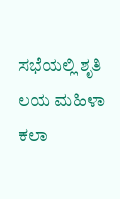ಸಭೆಯಲ್ಲಿ ಶೃತಿ ಲಯ ಮಹಿಳಾ ಕಲಾ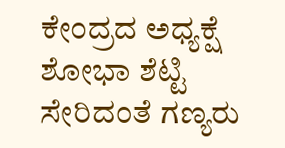ಕೇಂದ್ರದ ಅಧ್ಯಕ್ಷೆ ಶೋಭಾ ಶೆಟ್ಟಿ ಸೇರಿದಂತೆ ಗಣ್ಯರು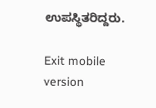ಉಪಸ್ಥಿತರಿದ್ದರು.

Exit mobile version